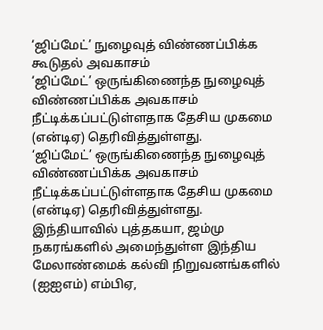‘ஜிப்மேட்’ நுழைவுத் விண்ணப்பிக்க கூடுதல் அவகாசம்
‘ஜிப்மேட்’ ஒருங்கிணைந்த நுழைவுத் விண்ணப்பிக்க அவகாசம் நீட்டிக்கப்பட்டுள்ளதாக தேசிய முகமை (என்டிஏ) தெரிவித்துள்ளது.
‘ஜிப்மேட்’ ஒருங்கிணைந்த நுழைவுத் விண்ணப்பிக்க அவகாசம் நீட்டிக்கப்பட்டுள்ளதாக தேசிய முகமை (என்டிஏ) தெரிவித்துள்ளது.
இந்தியாவில் புத்தகயா, ஜம்மு நகரங்களில் அமைந்துள்ள இந்திய மேலாண்மைக் கல்வி நிறுவனங்களில் (ஐஐஎம்) எம்பிஏ,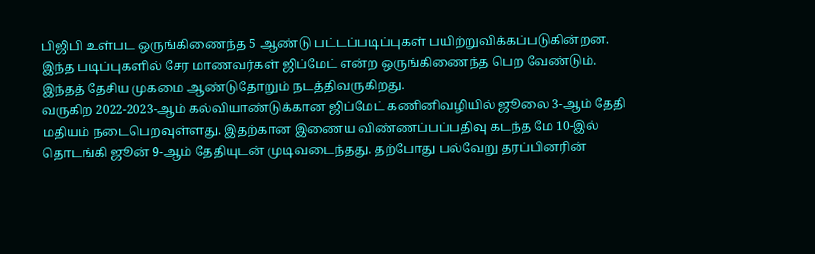பிஜிபி உள்பட ஒருங்கிணைந்த 5 ஆண்டு பட்டப்படிப்புகள் பயிற்றுவிக்கப்படுகின்றன. இந்த படிப்புகளில் சேர மாணவர்கள் ஜிப்மேட் என்ற ஒருங்கிணைந்த பெற வேண்டும். இந்தத் தேசிய முகமை ஆண்டுதோறும் நடத்திவருகிறது.
வருகிற 2022-2023-ஆம் கல்வியாண்டுக்கான ஜிப்மேட் கணினிவழியில் ஜூலை 3-ஆம் தேதி மதியம் நடைபெறவுள்ளது. இதற்கான இணைய விண்ணப்பப்பதிவு கடந்த மே 10-இல் தொடங்கி ஜூன் 9-ஆம் தேதியுடன் முடிவடைந்தது. தற்போது பல்வேறு தரப்பினரின்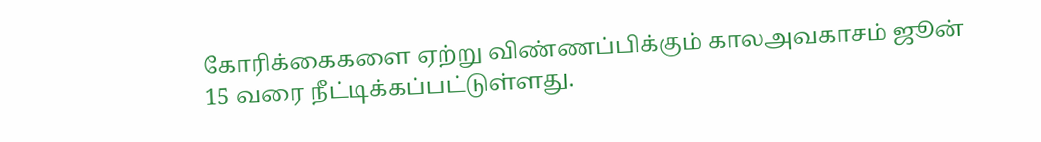கோரிக்கைகளை ஏற்று விண்ணப்பிக்கும் காலஅவகாசம் ஜூன் 15 வரை நீட்டிக்கப்பட்டுள்ளது.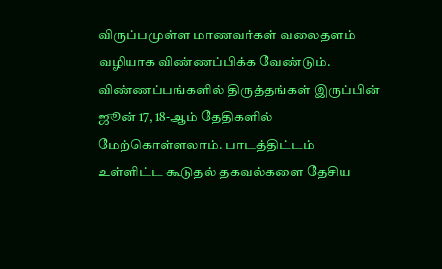விருப்பமுள்ள மாணவர்கள் வலைதளம் வழியாக விண்ணப்பிக்க வேண்டும்.
விண்ணப்பங்களில் திருத்தங்கள் இருப்பின் ஜூன் 17, 18-ஆம் தேதிகளில் மேற்கொள்ளலாம். பாடத்திட்டம் உள்ளிட்ட கூடுதல் தகவல்களை தேசிய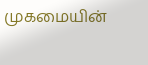முகமையின்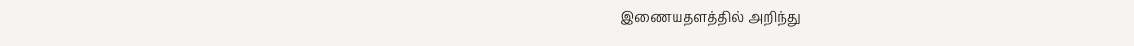இணையதளத்தில் அறிந்து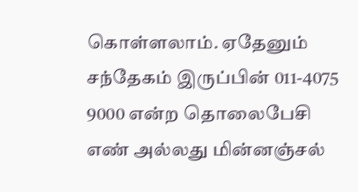கொள்ளலாம். ஏதேனும் சந்தேகம் இருப்பின் 011-4075 9000 என்ற தொலைபேசி எண் அல்லது மின்னஞ்சல்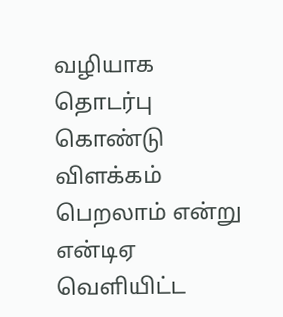வழியாக தொடர்பு கொண்டு விளக்கம் பெறலாம் என்று என்டிஏ வெளியிட்ட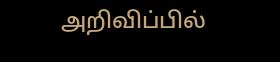அறிவிப்பில்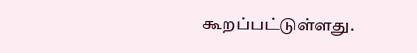கூறப்பட்டுள்ளது.